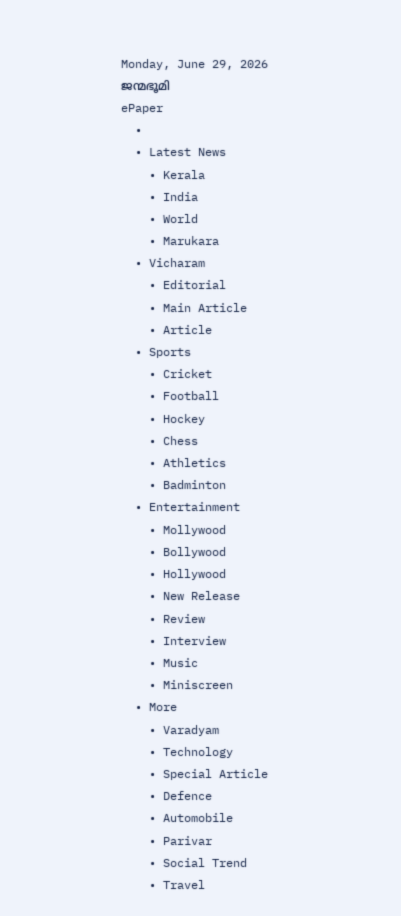Monday, June 29, 2026
ജന്മഭൂമി
ePaper
  •
  • Latest News
    • Kerala
    • India
    • World
    • Marukara
  • Vicharam
    • Editorial
    • Main Article
    • Article
  • Sports
    • Cricket
    • Football
    • Hockey
    • Chess
    • Athletics
    • Badminton
  • Entertainment
    • Mollywood
    • Bollywood
    • Hollywood
    • New Release
    • Review
    • Interview
    • Music
    • Miniscreen
  • More
    • Varadyam
    • Technology
    • Special Article
    • Defence
    • Automobile
    • Parivar
    • Social Trend
    • Travel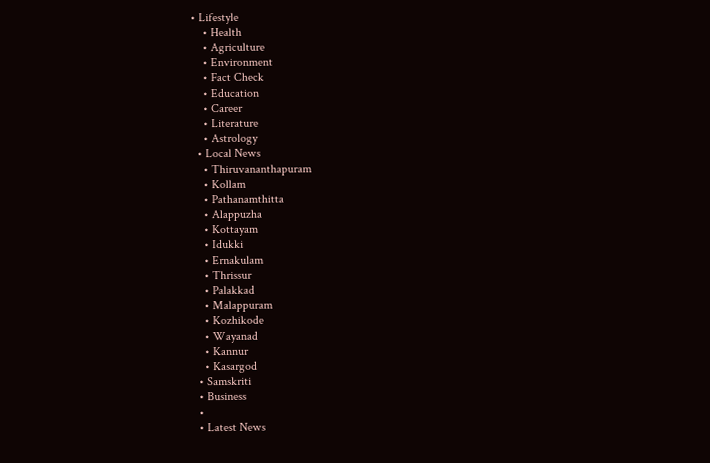• Lifestyle
    • Health
    • Agriculture
    • Environment
    • Fact Check
    • Education
    • Career
    • Literature
    • Astrology
  • Local News
    • Thiruvananthapuram
    • Kollam
    • Pathanamthitta
    • Alappuzha
    • Kottayam
    • Idukki
    • Ernakulam
    • Thrissur
    • Palakkad
    • Malappuram
    • Kozhikode
    • Wayanad
    • Kannur
    • Kasargod
  • Samskriti
  • Business
  •
  • Latest News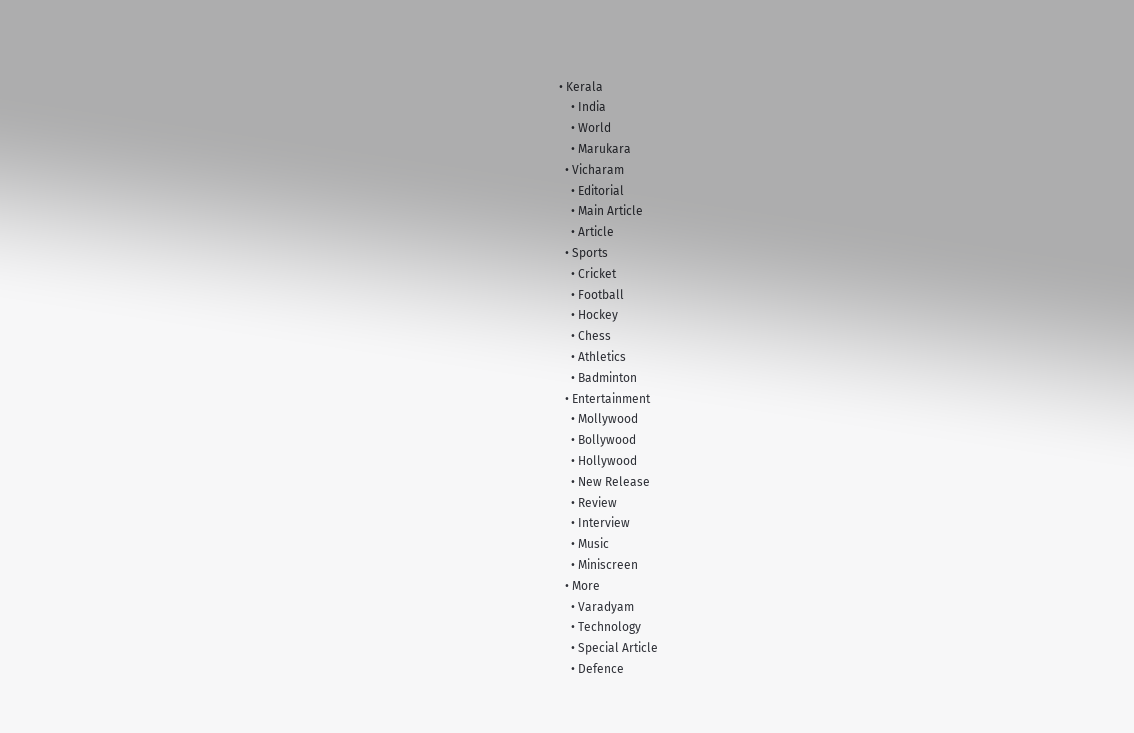• Kerala
    • India
    • World
    • Marukara
  • Vicharam
    • Editorial
    • Main Article
    • Article
  • Sports
    • Cricket
    • Football
    • Hockey
    • Chess
    • Athletics
    • Badminton
  • Entertainment
    • Mollywood
    • Bollywood
    • Hollywood
    • New Release
    • Review
    • Interview
    • Music
    • Miniscreen
  • More
    • Varadyam
    • Technology
    • Special Article
    • Defence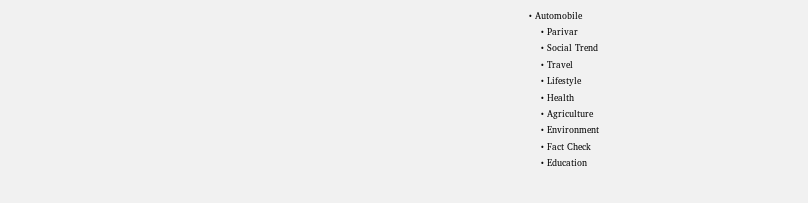• Automobile
    • Parivar
    • Social Trend
    • Travel
    • Lifestyle
    • Health
    • Agriculture
    • Environment
    • Fact Check
    • Education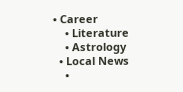• Career
    • Literature
    • Astrology
  • Local News
    •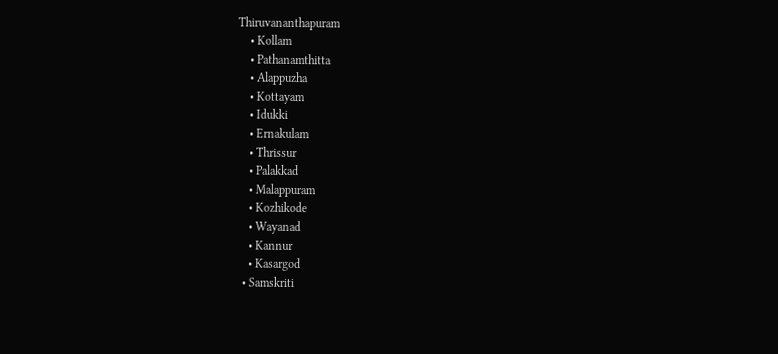Thiruvananthapuram
    • Kollam
    • Pathanamthitta
    • Alappuzha
    • Kottayam
    • Idukki
    • Ernakulam
    • Thrissur
    • Palakkad
    • Malappuram
    • Kozhikode
    • Wayanad
    • Kannur
    • Kasargod
  • Samskriti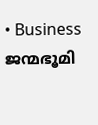• Business
ജന്മഭൂമി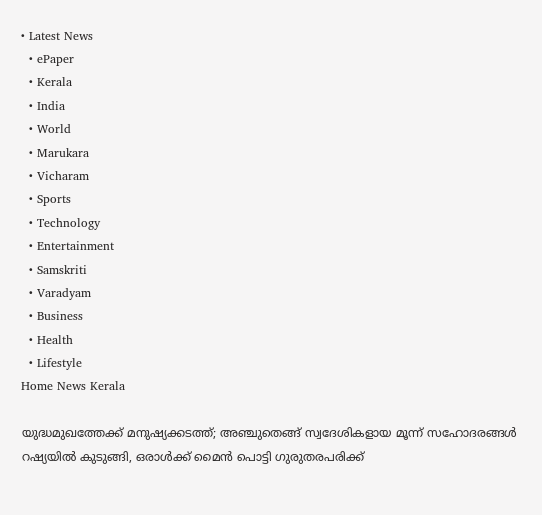• Latest News
  • ePaper
  • Kerala
  • India
  • World
  • Marukara
  • Vicharam
  • Sports
  • Technology
  • Entertainment
  • Samskriti
  • Varadyam
  • Business
  • Health
  • Lifestyle
Home News Kerala

യുദ്ധമുഖത്തേക്ക് മനുഷ്യക്കടത്ത്; അഞ്ചുതെങ്ങ് സ്വദേശികളായ മൂന്ന് സഹോദരങ്ങള്‍ റഷ്യയില്‍ കുടുങ്ങി, ഒരാൾക്ക് മൈൻ പൊട്ടി ഗുരുതരപരിക്ക്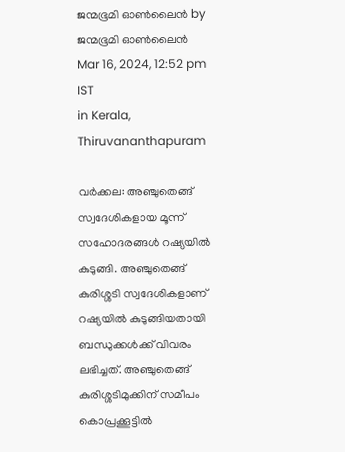ജന്മഭൂമി ഓണ്‍ലൈന്‍ by ജന്മഭൂമി ഓണ്‍ലൈന്‍
Mar 16, 2024, 12:52 pm IST
in Kerala, Thiruvananthapuram

വര്‍ക്കല: അഞ്ചുതെങ്ങ് സ്വദേശികളായ മൂന്ന് സഹോദരങ്ങള്‍ റഷ്യയില്‍ കുടുങ്ങി. അഞ്ചുതെങ്ങ് കുരിശ്ശടി സ്വദേശികളാണ് റഷ്യയില്‍ കുടുങ്ങിയതായി ബന്ധുക്കള്‍ക്ക് വിവരം ലഭിച്ചത്. അഞ്ചുതെങ്ങ് കുരിശ്ശടിമുക്കിന് സമീപം കൊപ്രക്കൂട്ടില്‍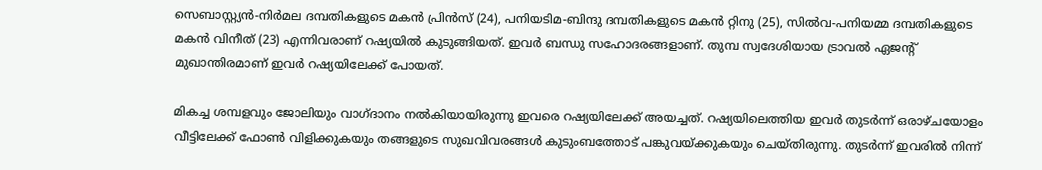സെബാസ്റ്റ്യന്‍-നിര്‍മല ദമ്പതികളുടെ മകന്‍ പ്രിന്‍സ് (24), പനിയടിമ-ബിന്ദു ദമ്പതികളുടെ മകന്‍ റ്റിനു (25), സില്‍വ-പനിയമ്മ ദമ്പതികളുടെ മകന്‍ വിനീത് (23) എന്നിവരാണ് റഷ്യയില്‍ കുടുങ്ങിയത്. ഇവര്‍ ബന്ധു സഹോദരങ്ങളാണ്. തുമ്പ സ്വദേശിയായ ട്രാവല്‍ ഏജന്റ് മുഖാന്തിരമാണ് ഇവര്‍ റഷ്യയിലേക്ക് പോയത്.

മികച്ച ശമ്പളവും ജോലിയും വാഗ്ദാനം നല്‍കിയായിരുന്നു ഇവരെ റഷ്യയിലേക്ക് അയച്ചത്. റഷ്യയിലെത്തിയ ഇവര്‍ തുടര്‍ന്ന് ഒരാഴ്ചയോളം വീട്ടിലേക്ക് ഫോണ്‍ വിളിക്കുകയും തങ്ങളുടെ സുഖവിവരങ്ങള്‍ കുടുംബത്തോട് പങ്കുവയ്‌ക്കുകയും ചെയ്തിരുന്നു. തുടര്‍ന്ന് ഇവരില്‍ നിന്ന്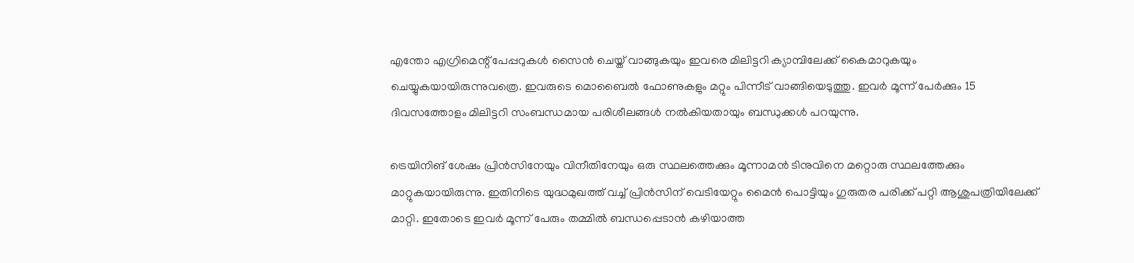എന്തോ എഗ്രിമെന്റ് പേപ്പറുകള്‍ സൈന്‍ ചെയ്ത് വാങ്ങുകയും ഇവരെ മിലിട്ടറി ക്യാമ്പിലേക്ക് കൈമാറുകയും ചെയ്യുകയായിരുന്നുവത്രെ. ഇവരുടെ മൊബൈല്‍ ഫോണുകളും മറ്റും പിന്നീട് വാങ്ങിയെടുത്തു. ഇവര്‍ മൂന്ന് പേര്‍ക്കും 15 ദിവസത്തോളം മിലിട്ടറി സംബന്ധമായ പരിശീലങ്ങള്‍ നല്‍കിയതായും ബന്ധുക്കള്‍ പറയുന്നു.

ട്രെയിനിങ് ശേഷം പ്രിന്‍സിനേയും വിനീതിനേയും ഒരു സ്ഥലത്തെക്കും മൂന്നാമന്‍ ടിനുവിനെ മറ്റൊരു സ്ഥലത്തേക്കും മാറ്റുകയായിരുന്നു. ഇതിനിടെ യുദ്ധമുഖത്ത് വച്ച് പ്രിന്‍സിന് വെടിയേറ്റും മൈന്‍ പൊട്ടിയും ഗുരുതര പരിക്ക് പറ്റി ആശുപത്രിയിലേക്ക് മാറ്റി. ഇതോടെ ഇവര്‍ മൂന്ന് പേരും തമ്മില്‍ ബന്ധപ്പെടാന്‍ കഴിയാത്ത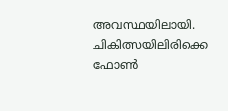അവസ്ഥയിലായി. ചികിത്സയിലിരിക്കെ ഫോണ്‍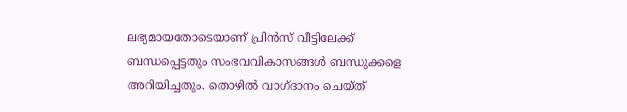ലഭ്യമായതോടെയാണ് പ്രിന്‍സ് വീട്ടിലേക്ക് ബന്ധപ്പെട്ടതും സംഭവവികാസങ്ങള്‍ ബന്ധുക്കളെ അറിയിച്ചതും. തൊഴില്‍ വാഗ്ദാനം ചെയ്ത്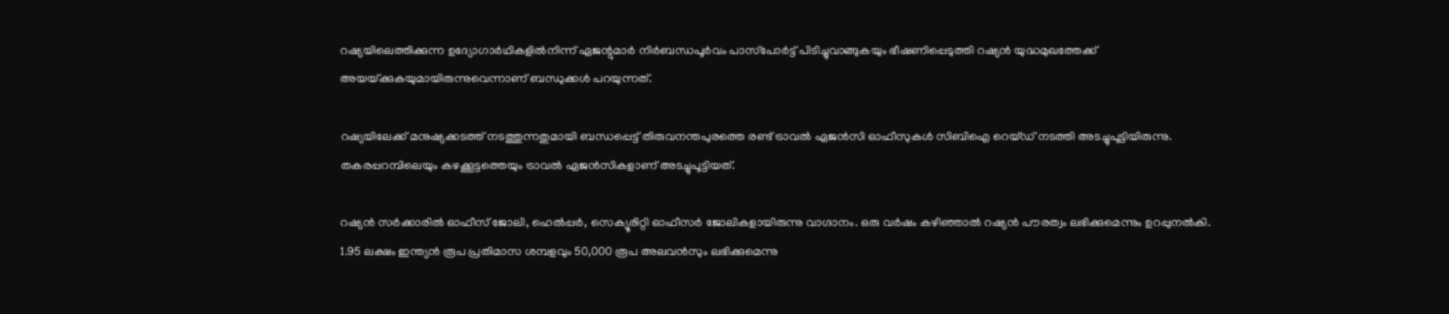റഷ്യയിലെത്തിക്കുന്ന ഉദ്യോഗാര്‍ഥികളില്‍നിന്ന് ഏജന്റുമാര്‍ നിര്‍ബന്ധപൂര്‍വം പാസ്‌പോര്‍ട്ട് പിടിച്ചുവാങ്ങുകയും ഭീഷണിപ്പെടുത്തി റഷ്യന്‍ യുദ്ധമുഖത്തേക്ക് അയയ്‌ക്കുകയുമായിരുന്നുവെന്നാണ് ബന്ധുക്കള്‍ പറയുന്നത്.

റഷ്യയിലേക്ക് മനുഷ്യക്കടത്ത് നടത്തുന്നതുമായി ബന്ധപ്പെട്ട് തിരുവനന്തപുരത്തെ രണ്ട് ട്രാവല്‍ ഏജന്‍സി ഓഫീസുകള്‍ സിബിഐ റെയ്ഡ് നടത്തി അടച്ചുപൂട്ടിയിരുന്നു. തകരപ്പറമ്പിലെയും കഴക്കൂട്ടത്തെയും ട്രാവല്‍ ഏജന്‍സികളാണ് അടച്ചുപൂട്ടിയത്.

റഷ്യന്‍ സര്‍ക്കാരില്‍ ഓഫീസ് ജോലി, ഹെല്‍പ്പര്‍, സെക്യൂരിറ്റി ഓഫീസര്‍ ജോലികളായിരുന്നു വാഗ്ദാനം. ഒരു വര്‍ഷം കഴിഞ്ഞാല്‍ റഷ്യന്‍ പൗരത്വം ലഭിക്കുമെന്നും ഉറപ്പുനല്‍കി. 1.95 ലക്ഷം ഇന്ത്യന്‍ രൂപ പ്രതിമാസ ശമ്പളവും 50,000 രൂപ അലവന്‍സും ലഭിക്കുമെന്നു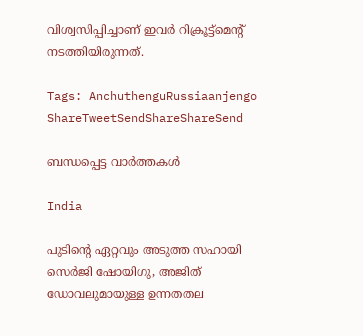വിശ്വസിപ്പിച്ചാണ് ഇവര്‍ റിക്രൂട്ട്‌മെന്റ് നടത്തിയിരുന്നത്.

Tags: AnchuthenguRussiaanjengo
ShareTweetSendShareShareSend

ബന്ധപ്പെട്ട വാര്‍ത്തകള്‍

India

പുടിന്റെ ഏറ്റവും അടുത്ത സഹായി സെർജി ഷോയിഗു, അജിത് ഡോവലുമായുള്ള ഉന്നതതല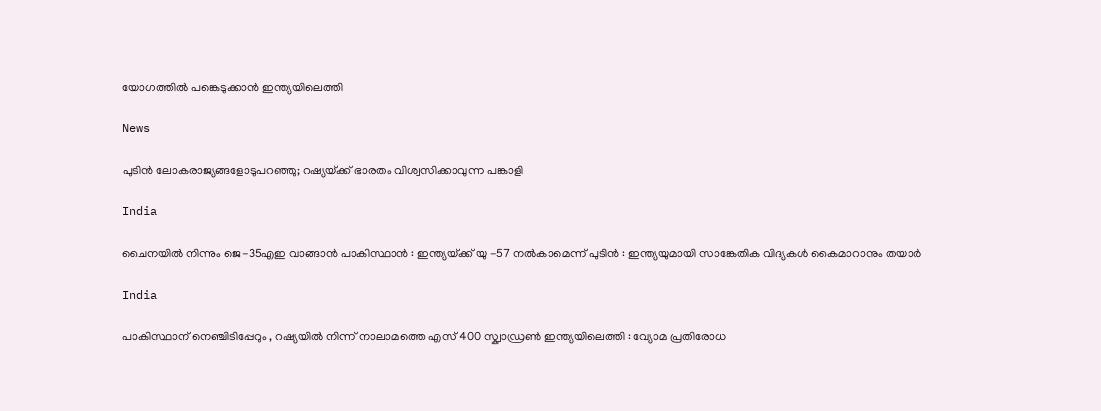യോഗത്തിൽ പങ്കെടുക്കാൻ ഇന്ത്യയിലെത്തി

News

പുടിൻ ലോകരാജ്യങ്ങളോടുപറഞ്ഞു; റഷ്യയ്‌ക്ക് ഭാരതം വിശ്വസിക്കാവുന്ന പങ്കാളി

India

ചൈനയിൽ നിന്നും ജെ-35എഇ വാങ്ങാൻ പാകിസ്ഥാൻ : ഇന്ത്യയ്‌ക്ക് യു -57 നൽകാമെന്ന് പുടിൻ : ഇന്ത്യയുമായി സാങ്കേതിക വിദ്യകൾ കൈമാറാനും തയാർ

India

പാകിസ്ഥാന് നെഞ്ചിടിപ്പേറും , റഷ്യയിൽ നിന്ന് നാലാമത്തെ എസ് 400 സ്ക്വാഡ്രൺ ഇന്ത്യയിലെത്തി : വ്യോമ പ്രതിരോധ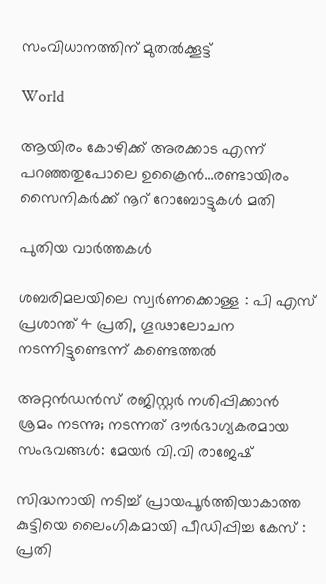സംവിധാനത്തിന് മുതൽക്കൂട്ട്

World

ആയിരം കോഴിക്ക് അരക്കാട എന്ന് പറഞ്ഞതുപോലെ ഉക്രൈന്‍…രണ്ടായിരം സൈനികര്‍ക്ക് നൂറ് റോബോട്ടുകള്‍ മതി

പുതിയ വാര്‍ത്തകള്‍

ശബരിമലയിലെ സ്വര്‍ണക്കൊള്ള : പി എസ് പ്രശാന്ത് 4 പ്രതി, ഗൂഢാലോചന നടന്നിട്ടുണ്ടെന്ന് കണ്ടെത്തല്‍

അറ്റൻഡൻസ് രജിസ്റ്റർ നശിപ്പിക്കാൻ ശ്രമം നടന്നു; നടന്നത് ദൗർഭാഗ്യകരമായ സംഭവങ്ങൾ: മേയർ വി.വി രാജേഷ്

സിദ്ധനായി നടിച്ച് പ്രായപൂർത്തിയാകാത്ത കുട്ടിയെ ലൈംഗികമായി പീഡിപ്പിച്ച കേസ് : പ്രതി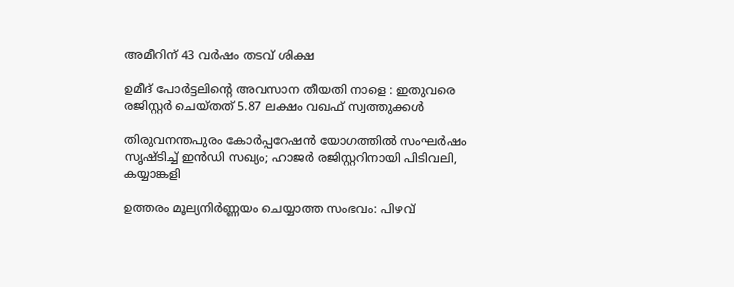അമീറിന് 43 വർഷം തടവ് ശിക്ഷ

ഉമീദ് പോർട്ടലിന്റെ അവസാന തീയതി നാളെ : ഇതുവരെ രജിസ്റ്റർ ചെയ്തത് 5.87 ലക്ഷം വഖഫ് സ്വത്തുക്കൾ

തിരുവനന്തപുരം കോർപ്പറേഷൻ യോഗത്തിൽ സംഘർഷം സൃഷ്ടിച്ച് ഇൻഡി സഖ്യം; ഹാജര്‍ രജിസ്റ്ററിനായി പിടിവലി, കയ്യാങ്കളി

ഉത്തരം മൂല്യനിർണ്ണയം ചെയ്യാത്ത സംഭവം: പിഴവ്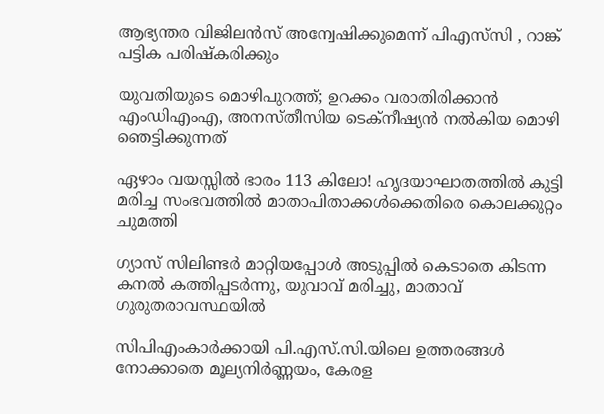ആഭ്യന്തര വിജിലൻസ് അന്വേഷിക്കുമെന്ന് പിഎസ്‌സി , റാങ്ക് പട്ടിക പരിഷ്‌കരിക്കും

യുവതിയുടെ മൊഴിപുറത്ത്; ഉറക്കം വരാതിരിക്കാന്‍ എംഡിഎംഎ, അനസ്തീസിയ ടെക്നീഷ്യന്‍ നൽകിയ മൊഴി ഞെട്ടിക്കുന്നത്

ഏഴാം വയസ്സിൽ ഭാരം 113 കിലോ! ഹൃദയാഘാതത്തിൽ കുട്ടി മരിച്ച സംഭവത്തിൽ മാതാപിതാക്കൾക്കെതിരെ കൊലക്കുറ്റം ചുമത്തി

ഗ്യാസ് സിലിണ്ടർ മാറ്റിയപ്പോൾ അടുപ്പിൽ കെടാതെ കിടന്ന കനൽ കത്തിപ്പടർന്നു, യുവാവ് മരിച്ചു, മാതാവ് ഗുരുതരാവസ്ഥയിൽ

സിപിഎംകാർക്കായി പി.എസ്.സി.യിലെ ഉത്തരങ്ങൾ നോക്കാതെ മൂല്യനിര്‍ണ്ണയം, കേരള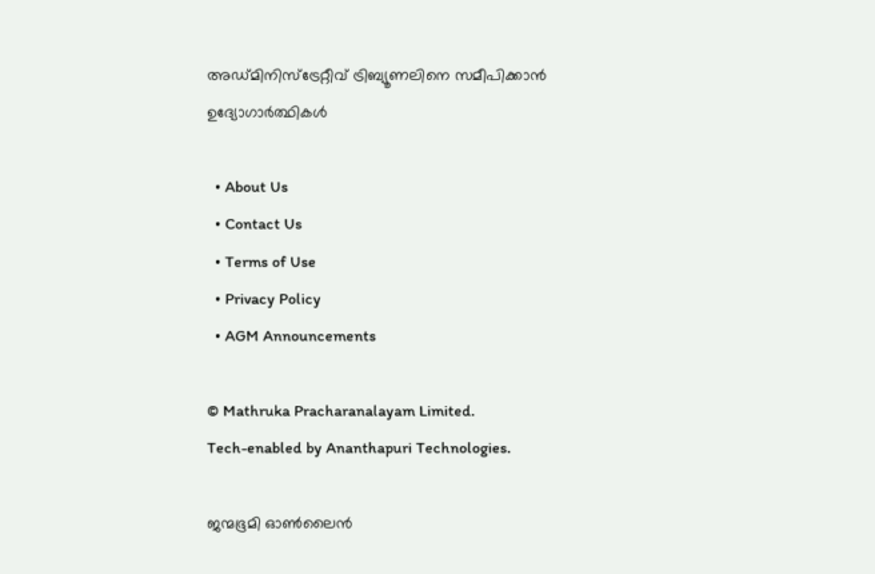അഡ്മിനിസ്ട്രേറ്റീവ് ട്രിബ്യൂണലിനെ സമീപിക്കാൻ ഉദ്യോഗാർത്ഥികൾ

  • About Us
  • Contact Us
  • Terms of Use
  • Privacy Policy
  • AGM Announcements

© Mathruka Pracharanalayam Limited.
Tech-enabled by Ananthapuri Technologies.

ജന്മഭൂമി ഓണ്‍ലൈന്‍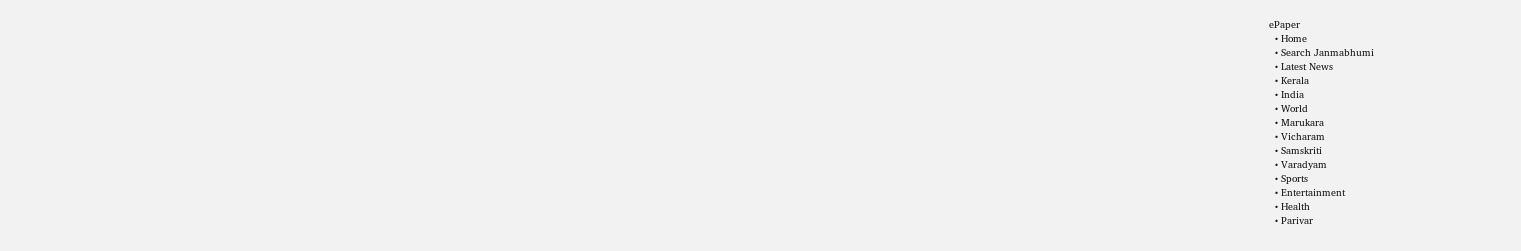ePaper
  • Home
  • Search Janmabhumi
  • Latest News
  • Kerala
  • India
  • World
  • Marukara
  • Vicharam
  • Samskriti
  • Varadyam
  • Sports
  • Entertainment
  • Health
  • Parivar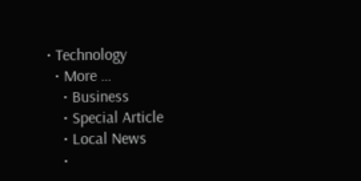• Technology
  • More …
    • Business
    • Special Article
    • Local News
    •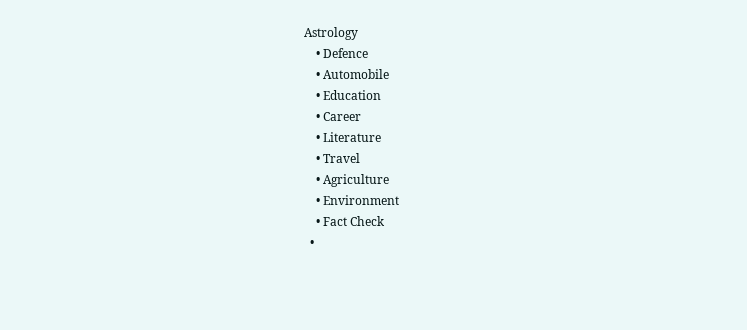Astrology
    • Defence
    • Automobile
    • Education
    • Career
    • Literature
    • Travel
    • Agriculture
    • Environment
    • Fact Check
  •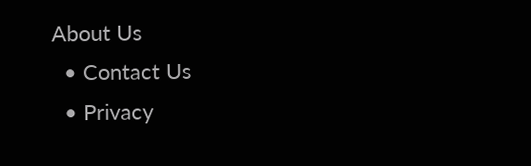About Us
  • Contact Us
  • Privacy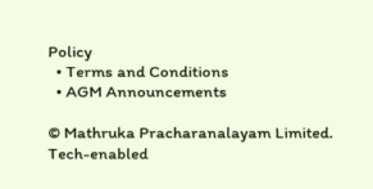Policy
  • Terms and Conditions
  • AGM Announcements

© Mathruka Pracharanalayam Limited.
Tech-enabled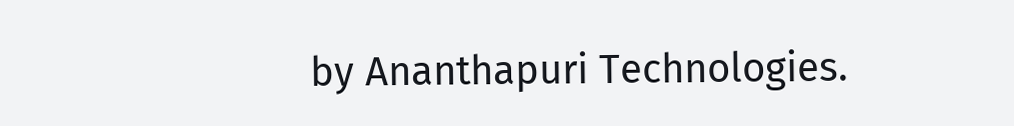by Ananthapuri Technologies.